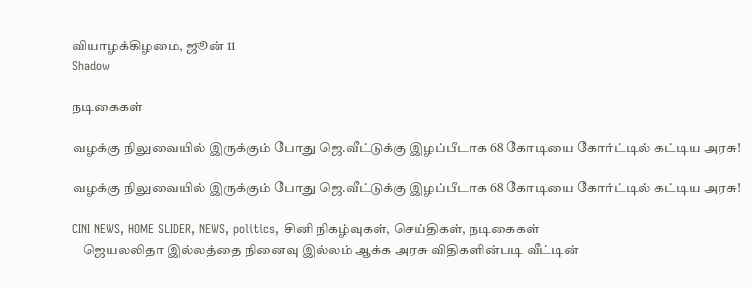வியாழக்கிழமை, ஜூன் 11
Shadow

நடிகைகள்

வழக்கு நிலுவையில் இருக்கும் போது ஜெ.வீட்டுக்கு இழப்பீடாக 68 கோடியை கோர்ட்டில் கட்டிய அரசு!

வழக்கு நிலுவையில் இருக்கும் போது ஜெ.வீட்டுக்கு இழப்பீடாக 68 கோடியை கோர்ட்டில் கட்டிய அரசு!

CINI NEWS, HOME SLIDER, NEWS, politics, சினி நிகழ்வுகள், செய்திகள், நடிகைகள்
    ஜெயலலிதா இல்லத்தை நினைவு இல்லம் ஆக்க அரசு விதிகளின்படி வீட்டின்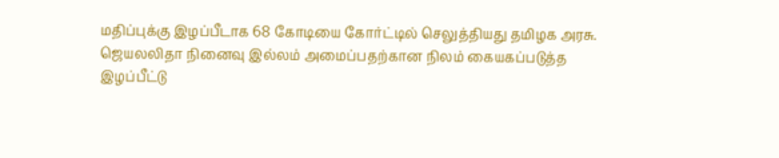மதிப்புக்கு இழப்பீடாக 68 கோடியை கோர்ட்டில் செலுத்தியது தமிழக அரசு. ஜெயலலிதா நினைவு இல்லம் அமைப்பதற்கான நிலம் கையகப்படுத்த இழப்பீட்டு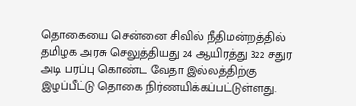தொகையை சென்னை சிவில் நீதிமன்றத்தில் தமிழக அரசு செலுத்தியது 24 ஆயிரத்து 322 சதுர அடி பரப்பு கொண்ட வேதா இல்லத்திற்கு இழப்பீட்டு தொகை நிர்ணயிக்கப்பட்டுள்ளது.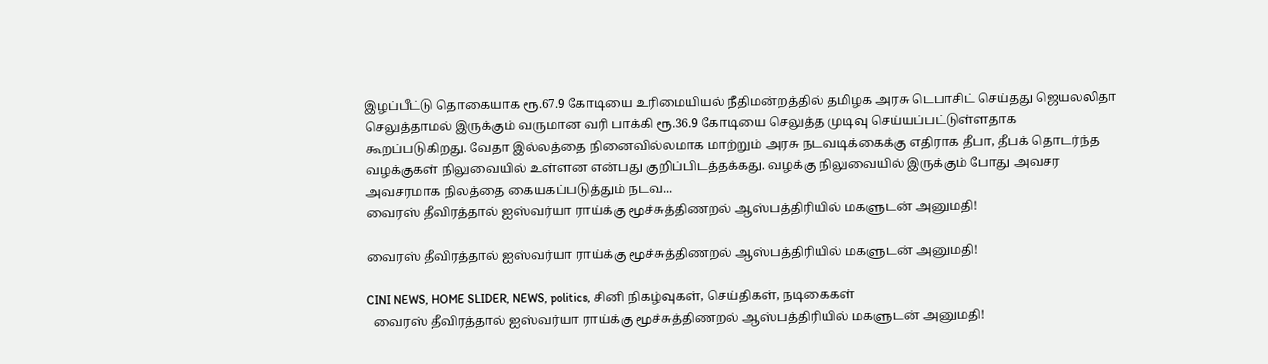இழப்பீட்டு தொகையாக ரூ.67.9 கோடியை உரிமையியல் நீதிமன்றத்தில் தமிழக அரசு டெபாசிட் செய்தது ஜெயலலிதா செலுத்தாமல் இருக்கும் வருமான வரி பாக்கி ரூ.36.9 கோடியை செலுத்த முடிவு செய்யப்பட்டுள்ளதாக கூறப்படுகிறது. வேதா இல்லத்தை நினைவில்லமாக மாற்றும் அரசு நடவடிக்கைக்கு எதிராக தீபா, தீபக் தொடர்ந்த வழக்குகள் நிலுவையில் உள்ளன என்பது குறிப்பிடத்தக்கது. வழக்கு நிலுவையில் இருக்கும் போது அவசர அவசரமாக நிலத்தை கையகப்படுத்தும் நடவ...
வைரஸ் தீவிரத்தால் ஐஸ்வர்யா ராய்க்கு மூச்சுத்திணறல் ஆஸ்பத்திரியில் மகளுடன் அனுமதி!

வைரஸ் தீவிரத்தால் ஐஸ்வர்யா ராய்க்கு மூச்சுத்திணறல் ஆஸ்பத்திரியில் மகளுடன் அனுமதி!

CINI NEWS, HOME SLIDER, NEWS, politics, சினி நிகழ்வுகள், செய்திகள், நடிகைகள்
  வைரஸ் தீவிரத்தால் ஐஸ்வர்யா ராய்க்கு மூச்சுத்திணறல் ஆஸ்பத்திரியில் மகளுடன் அனுமதி!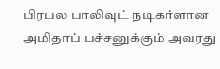பிரபல பாலிவுட் நடிகர்ளான அமிதாப் பச்சனுக்கும் அவரது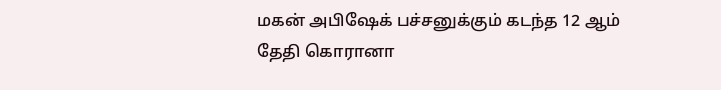மகன் அபிஷேக் பச்சனுக்கும் கடந்த 12 ஆம் தேதி கொரானா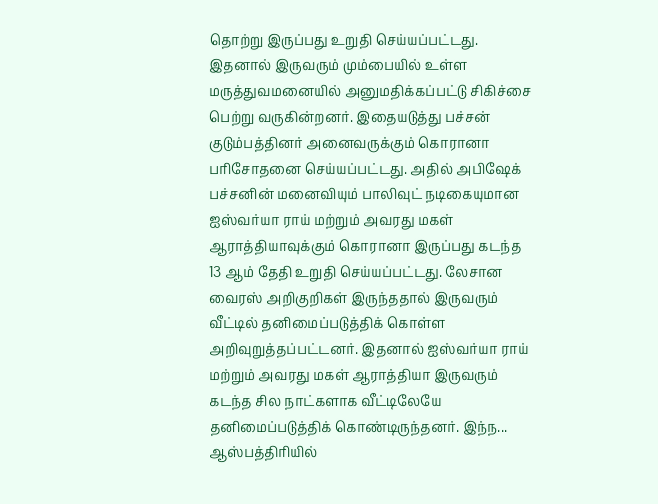தொற்று இருப்பது உறுதி செய்யப்பட்டது. இதனால் இருவரும் மும்பையில் உள்ள மருத்துவமனையில் அனுமதிக்கப்பட்டு சிகிச்சை பெற்று வருகின்றனர். இதையடுத்து பச்சன் குடும்பத்தினர் அனைவருக்கும் கொரானா பரிசோதனை செய்யப்பட்டது. அதில் அபிஷேக் பச்சனின் மனைவியும் பாலிவுட் நடிகையுமான ஐஸ்வர்யா ராய் மற்றும் அவரது மகள் ஆராத்தியாவுக்கும் கொரானா இருப்பது கடந்த 13 ஆம் தேதி உறுதி செய்யப்பட்டது. லேசான வைரஸ் அறிகுறிகள் இருந்ததால் இருவரும் வீட்டில் தனிமைப்படுத்திக் கொள்ள அறிவுறுத்தப்பட்டனர். இதனால் ஐஸ்வர்யா ராய் மற்றும் அவரது மகள் ஆராத்தியா இருவரும் கடந்த சில நாட்களாக வீட்டிலேயே தனிமைப்படுத்திக் கொண்டிருந்தனர். இந்ந...
ஆஸ்பத்திரியில்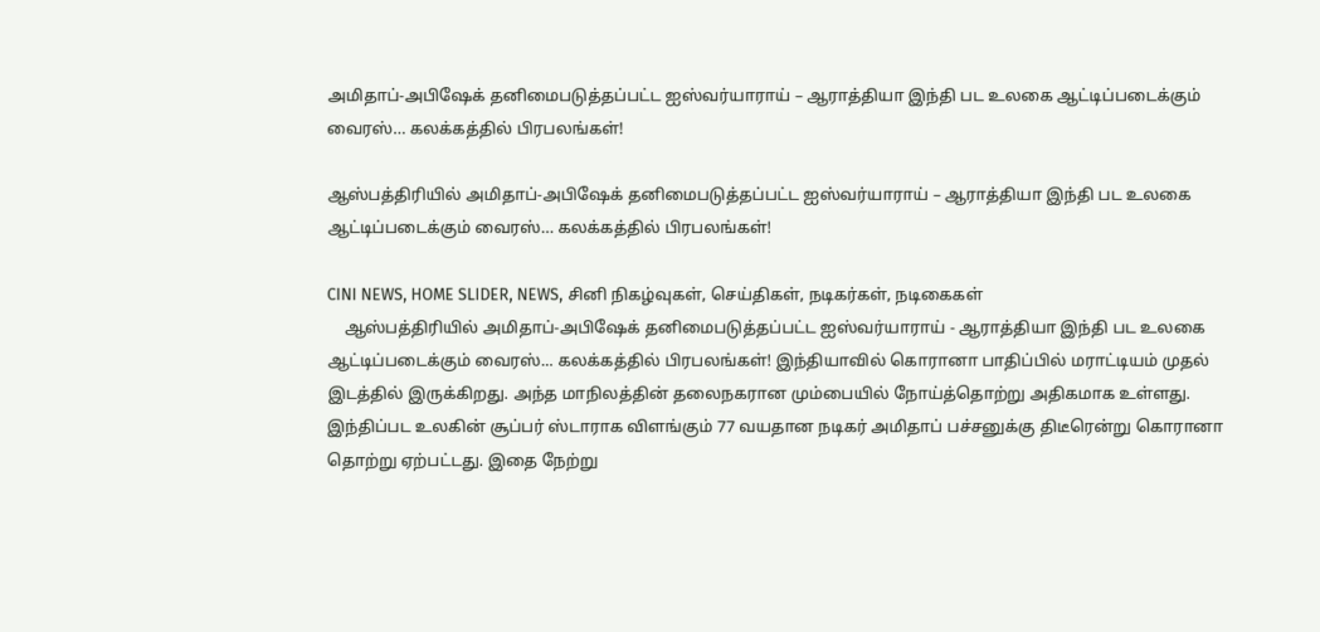அமிதாப்-அபிஷேக் தனிமைபடுத்தப்பட்ட ஐஸ்வர்யாராய் – ஆராத்தியா இந்தி பட உலகை ஆட்டிப்படைக்கும் வைரஸ்… கலக்கத்தில் பிரபலங்கள்!

ஆஸ்பத்திரியில் அமிதாப்-அபிஷேக் தனிமைபடுத்தப்பட்ட ஐஸ்வர்யாராய் – ஆராத்தியா இந்தி பட உலகை ஆட்டிப்படைக்கும் வைரஸ்… கலக்கத்தில் பிரபலங்கள்!

CINI NEWS, HOME SLIDER, NEWS, சினி நிகழ்வுகள், செய்திகள், நடிகர்கள், நடிகைகள்
    ஆஸ்பத்திரியில் அமிதாப்-அபிஷேக் தனிமைபடுத்தப்பட்ட ஐஸ்வர்யாராய் - ஆராத்தியா இந்தி பட உலகை ஆட்டிப்படைக்கும் வைரஸ்... கலக்கத்தில் பிரபலங்கள்! இந்தியாவில் கொரானா பாதிப்பில் மராட்டியம் முதல் இடத்தில் இருக்கிறது. அந்த மாநிலத்தின் தலைநகரான மும்பையில் நோய்த்தொற்று அதிகமாக உள்ளது. இந்திப்பட உலகின் சூப்பர் ஸ்டாராக விளங்கும் 77 வயதான நடிகர் அமிதாப் பச்சனுக்கு திடீரென்று கொரானா தொற்று ஏற்பட்டது. இதை நேற்று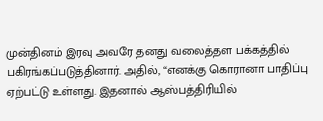முன்தினம் இரவு அவரே தனது வலைத்தள பக்கத்தில் பகிரங்கப்படுத்தினார். அதில், “எனக்கு கொரானா பாதிப்பு ஏற்பட்டு உள்ளது. இதனால் ஆஸ்பத்திரியில்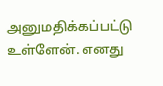அனுமதிக்கப்பட்டு உள்ளேன். எனது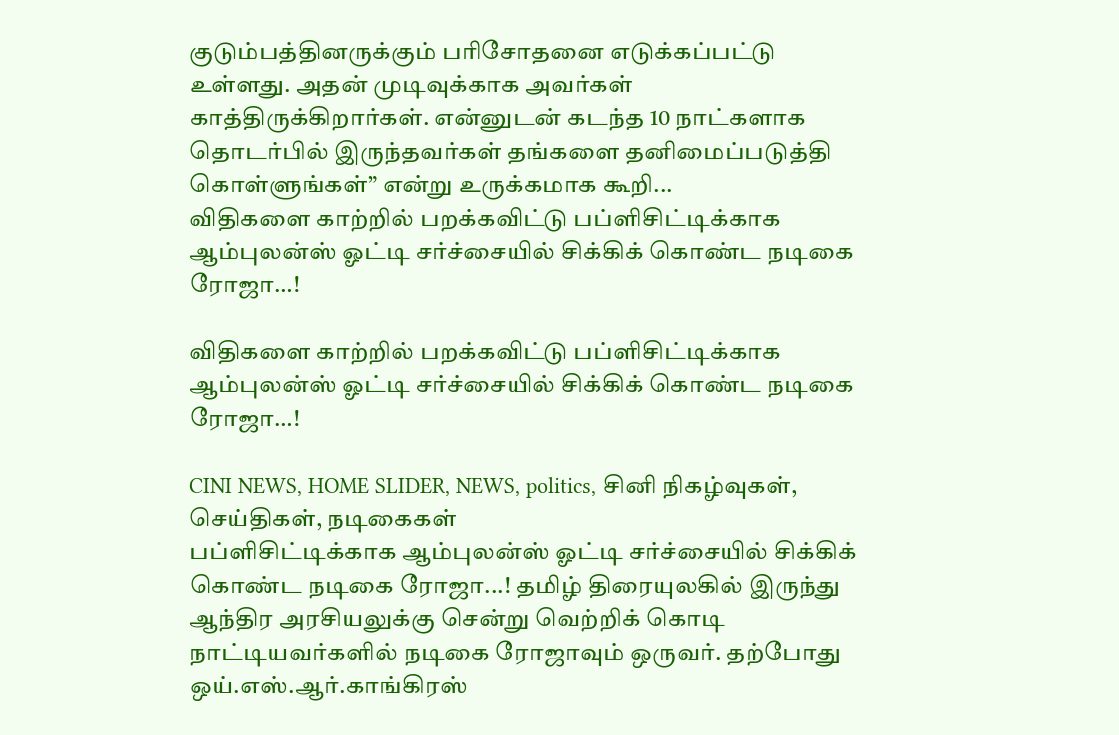குடும்பத்தினருக்கும் பரிசோதனை எடுக்கப்பட்டு உள்ளது. அதன் முடிவுக்காக அவர்கள் காத்திருக்கிறார்கள். என்னுடன் கடந்த 10 நாட்களாக தொடர்பில் இருந்தவர்கள் தங்களை தனிமைப்படுத்தி கொள்ளுங்கள்” என்று உருக்கமாக கூறி...
விதிகளை காற்றில் பறக்கவிட்டு பப்ளிசிட்டிக்காக ஆம்புலன்ஸ் ஓட்டி சர்ச்சையில் சிக்கிக் கொண்ட நடிகை ரோஜா…!

விதிகளை காற்றில் பறக்கவிட்டு பப்ளிசிட்டிக்காக ஆம்புலன்ஸ் ஓட்டி சர்ச்சையில் சிக்கிக் கொண்ட நடிகை ரோஜா…!

CINI NEWS, HOME SLIDER, NEWS, politics, சினி நிகழ்வுகள், செய்திகள், நடிகைகள்
பப்ளிசிட்டிக்காக ஆம்புலன்ஸ் ஓட்டி சர்ச்சையில் சிக்கிக் கொண்ட நடிகை ரோஜா...! தமிழ் திரையுலகில் இருந்து ஆந்திர அரசியலுக்கு சென்று வெற்றிக் கொடி நாட்டியவர்களில் நடிகை ரோஜாவும் ஒருவர். தற்போது ஒய்.எஸ்.ஆர்.காங்கிரஸ்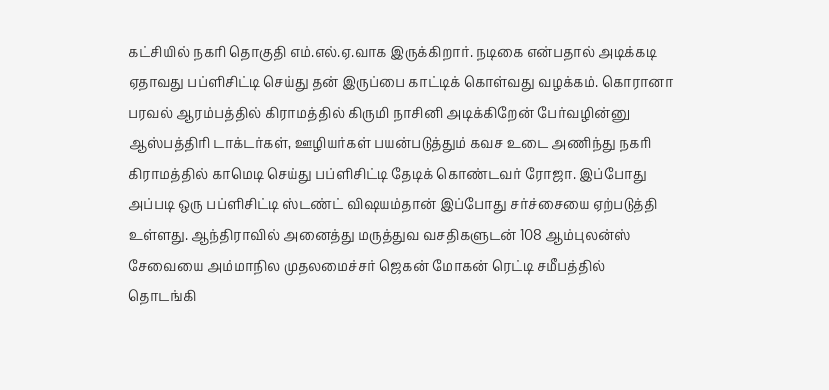கட்சியில் நகரி தொகுதி எம்.எல்.ஏ.வாக இருக்கிறார். நடிகை என்பதால் அடிக்கடி ஏதாவது பப்ளிசிட்டி செய்து தன் இருப்பை காட்டிக் கொள்வது வழக்கம். கொரானா பரவல் ஆரம்பத்தில் கிராமத்தில் கிருமி நாசினி அடிக்கிறேன் பேர்வழின்னு ஆஸ்பத்திரி டாக்டர்கள், ஊழியர்கள் பயன்படுத்தும் கவச உடை அணிந்து நகரி கிராமத்தில் காமெடி செய்து பப்ளிசிட்டி தேடிக் கொண்டவர் ரோஜா. இப்போது அப்படி ஒரு பப்ளிசிட்டி ஸ்டண்ட் விஷயம்தான் இப்போது சர்ச்சையை ஏற்படுத்தி உள்ளது. ஆந்திராவில் அனைத்து மருத்துவ வசதிகளுடன் 108 ஆம்புலன்ஸ் சேவையை அம்மாநில முதலமைச்சர் ஜெகன் மோகன் ரெட்டி சமீபத்தில் தொடங்கி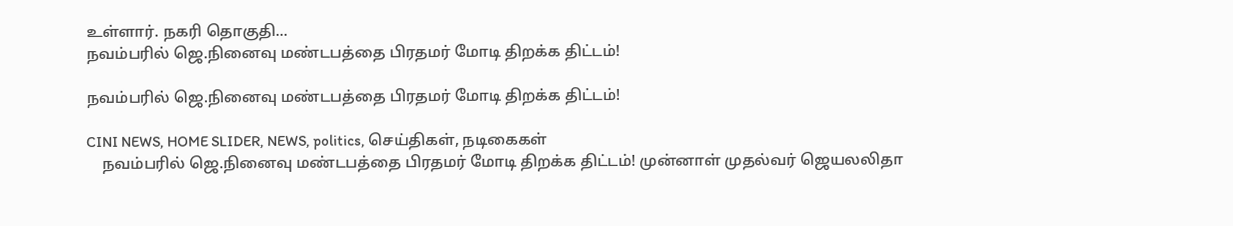உள்ளார். நகரி தொகுதி...
நவம்பரில் ஜெ.நினைவு மண்டபத்தை பிரதமர் மோடி திறக்க திட்டம்!

நவம்பரில் ஜெ.நினைவு மண்டபத்தை பிரதமர் மோடி திறக்க திட்டம்!

CINI NEWS, HOME SLIDER, NEWS, politics, செய்திகள், நடிகைகள்
    நவம்பரில் ஜெ.நினைவு மண்டபத்தை பிரதமர் மோடி திறக்க திட்டம்! முன்னாள் முதல்வர் ஜெயலலிதா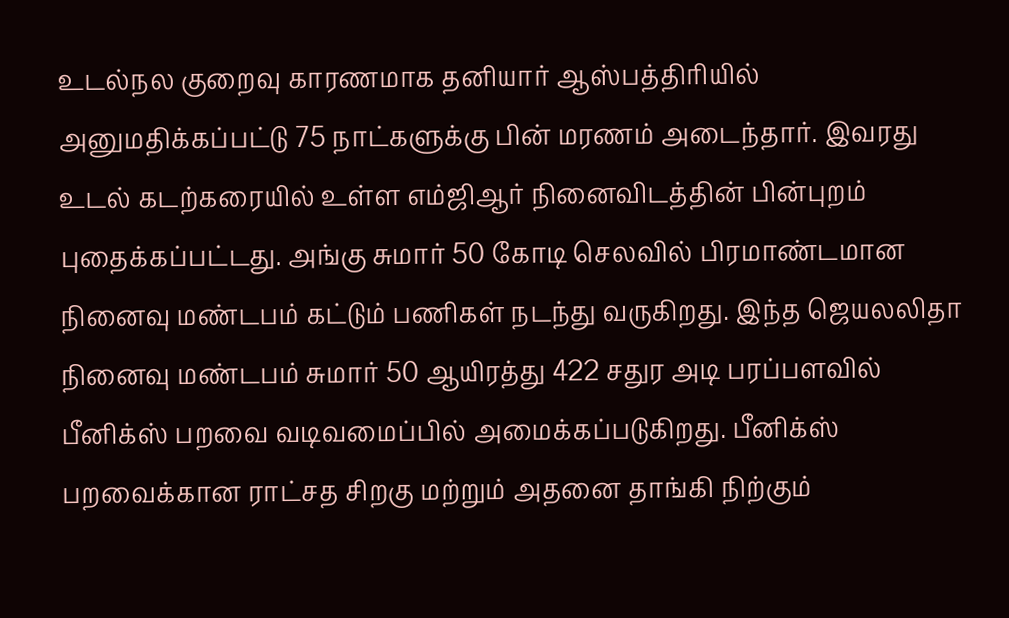உடல்நல குறைவு காரணமாக தனியார் ஆஸ்பத்திரியில் அனுமதிக்கப்பட்டு 75 நாட்களுக்கு பின் மரணம் அடைந்தார். இவரது உடல் கடற்கரையில் உள்ள எம்ஜிஆர் நினைவிடத்தின் பின்புறம் புதைக்கப்பட்டது. அங்கு சுமார் 50 கோடி செலவில் பிரமாண்டமான நினைவு மண்டபம் கட்டும் பணிகள் நடந்து வருகிறது. இந்த ஜெயலலிதா நினைவு மண்டபம் சுமார் 50 ஆயிரத்து 422 சதுர அடி பரப்பளவில் பீனிக்ஸ் பறவை வடிவமைப்பில் அமைக்கப்படுகிறது. பீனிக்ஸ் பறவைக்கான ராட்சத சிறகு மற்றும் அதனை தாங்கி நிற்கும்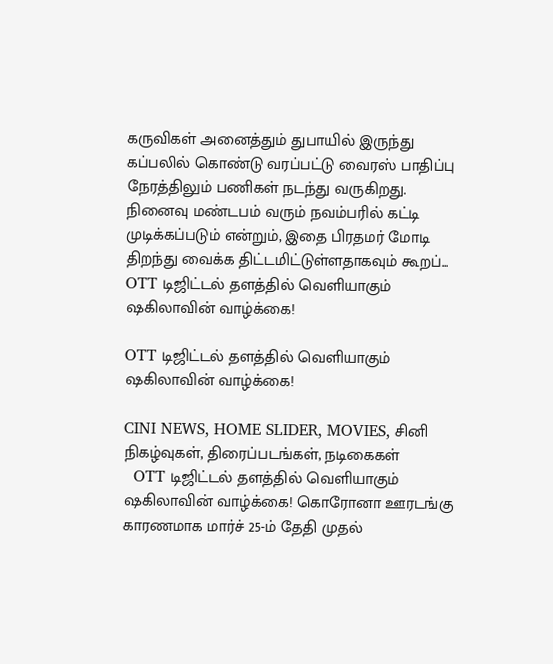கருவிகள் அனைத்தும் துபாயில் இருந்து கப்பலில் கொண்டு வரப்பட்டு வைரஸ் பாதிப்பு நேரத்திலும் பணிகள் நடந்து வருகிறது. நினைவு மண்டபம் வரும் நவம்பரில் கட்டி முடிக்கப்படும் என்றும், இதை பிரதமர் மோடி திறந்து வைக்க திட்டமிட்டுள்ளதாகவும் கூறப்...
OTT டிஜிட்டல் தளத்தில் வெளியாகும் ஷகிலாவின் வாழ்க்கை!

OTT டிஜிட்டல் தளத்தில் வெளியாகும் ஷகிலாவின் வாழ்க்கை!

CINI NEWS, HOME SLIDER, MOVIES, சினி நிகழ்வுகள், திரைப்படங்கள், நடிகைகள்
  OTT டிஜிட்டல் தளத்தில் வெளியாகும் ஷகிலாவின் வாழ்க்கை! கொரோனா ஊரடங்கு காரணமாக மார்ச் 25-ம் தேதி முதல்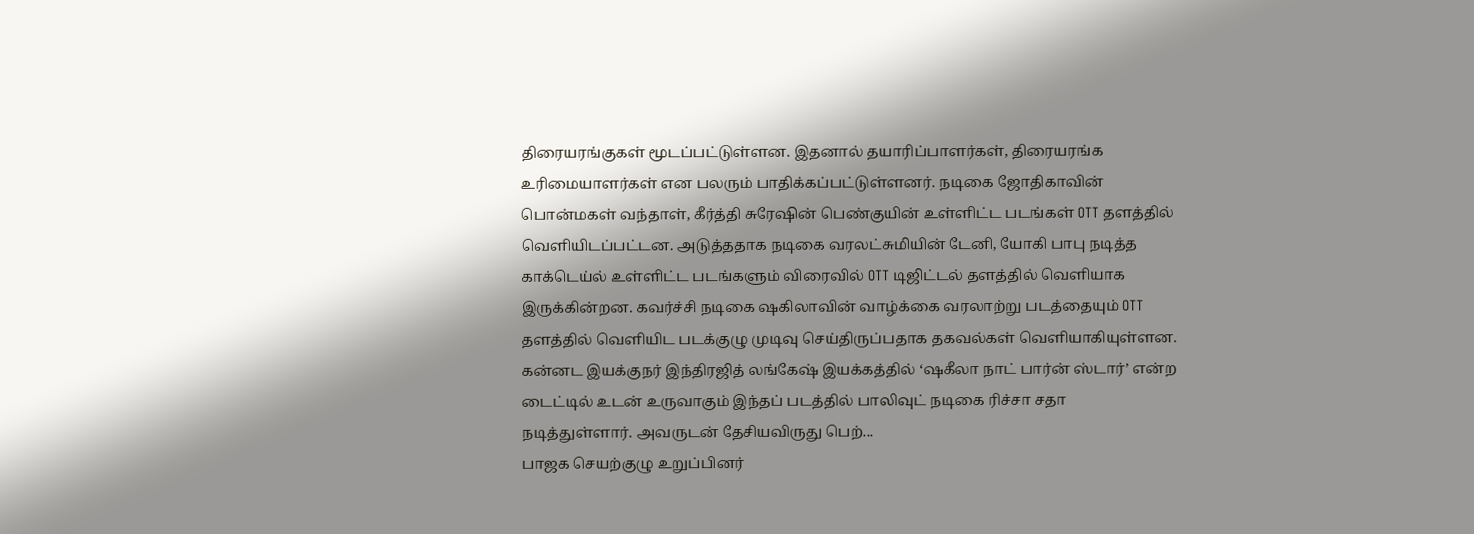திரையரங்குகள் மூடப்பட்டுள்ளன. இதனால் தயாரிப்பாளர்கள், திரையரங்க உரிமையாளர்கள் என பலரும் பாதிக்கப்பட்டுள்ளனர். நடிகை ஜோதிகாவின் பொன்மகள் வந்தாள், கீர்த்தி சுரேஷின் பெண்குயின் உள்ளிட்ட படங்கள் OTT தளத்தில் வெளியிடப்பட்டன. அடுத்ததாக நடிகை வரலட்சுமியின் டேனி, யோகி பாபு நடித்த காக்டெய்ல் உள்ளிட்ட படங்களும் விரைவில் OTT டிஜிட்டல் தளத்தில் வெளியாக இருக்கின்றன. கவர்ச்சி நடிகை ஷகிலாவின் வாழ்க்கை வரலாற்று படத்தையும் OTT தளத்தில் வெளியிட படக்குழு முடிவு செய்திருப்பதாக தகவல்கள் வெளியாகியுள்ளன. கன்னட இயக்குநர் இந்திரஜித் லங்கேஷ் இயக்கத்தில் ‘ஷகீலா நாட் பார்ன் ஸ்டார்’ என்ற டைட்டில் உடன் உருவாகும் இந்தப் படத்தில் பாலிவுட் நடிகை ரிச்சா சதா நடித்துள்ளார். அவருடன் தேசியவிருது பெற்...
பாஜக செயற்குழு உறுப்பினர்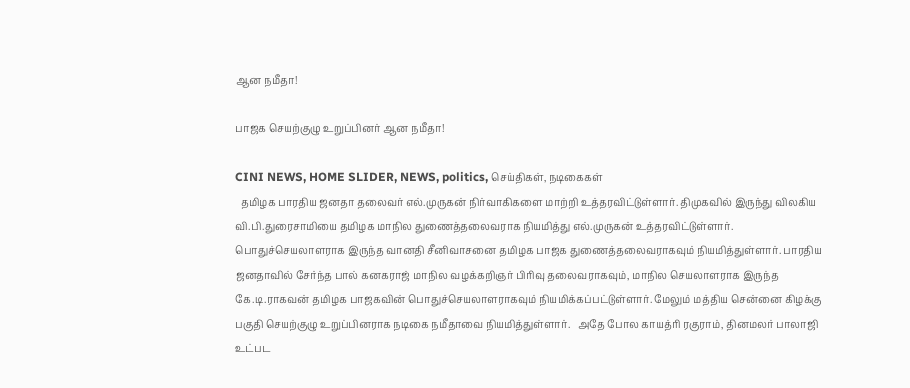ஆன நமீதா!

பாஜக செயற்குழு உறுப்பினர் ஆன நமீதா!

CINI NEWS, HOME SLIDER, NEWS, politics, செய்திகள், நடிகைகள்
  தமிழக பாரதிய ஜனதா தலைவர் எல்.முருகன் நிர்வாகிகளை மாற்றி உத்தரவிட்டுள்ளார். திமுகவில் இருந்து விலகிய வி.பி.துரைசாமியை தமிழக மாநில துணைத்தலைவராக நியமித்து எல்.முருகன் உத்தரவிட்டுள்ளார். பொதுச்செயலாளராக இருந்த வானதி சீனிவாசனை தமிழக பாஜக துணைத்தலைவராகவும் நியமித்துள்ளார். பாரதிய ஜனதாவில் சேர்ந்த பால் கனகராஜ் மாநில வழக்கறிஞர் பிரிவு தலைவராகவும், மாநில செயலாளராக இருந்த கே.டி.ராகவன் தமிழக பாஜகவின் பொதுச்செயலாளராகவும் நியமிக்கப்பட்டுள்ளார். மேலும் மத்திய சென்னை கிழக்கு பகுதி செயற்குழு உறுப்பினராக நடிகை நமீதாவை நியமித்துள்ளார்.   அதே போல காயத்ரி ரகுராம், தினமலர் பாலாஜி உட்பட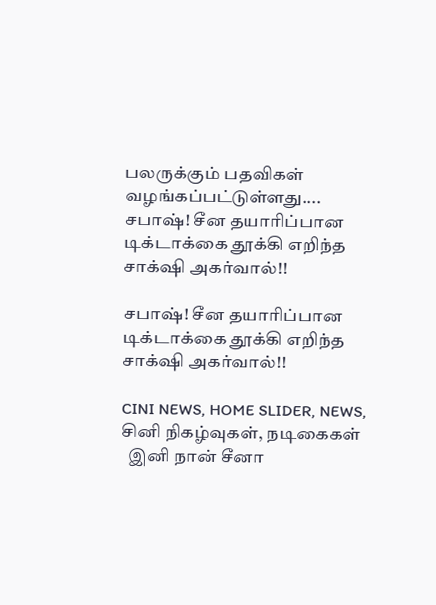பலருக்கும் பதவிகள் வழங்கப்பட்டுள்ளது....
சபாஷ்! சீன தயாரிப்பான டிக்டாக்கை தூக்கி எறிந்த சாக்‌ஷி அகர்வால்!!

சபாஷ்! சீன தயாரிப்பான டிக்டாக்கை தூக்கி எறிந்த சாக்‌ஷி அகர்வால்!!

CINI NEWS, HOME SLIDER, NEWS, சினி நிகழ்வுகள், நடிகைகள்
  இனி நான் சீனா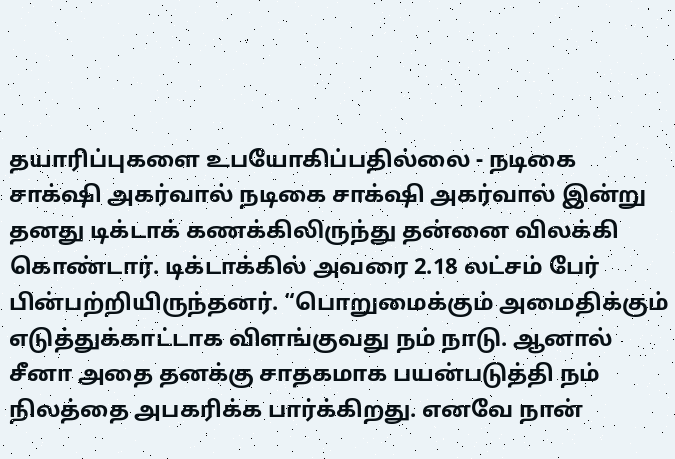தயாரிப்புகளை உபயோகிப்பதில்லை - நடிகை சாக்‌ஷி அகர்வால் நடிகை சாக்‌ஷி அகர்வால் இன்று தனது டிக்டாக் கணக்கிலிருந்து தன்னை விலக்கி கொண்டார். டிக்டாக்கில் அவரை 2.18 லட்சம் பேர் பின்பற்றியிருந்தனர். “பொறுமைக்கும் அமைதிக்கும் எடுத்துக்காட்டாக விளங்குவது நம் நாடு. ஆனால் சீனா அதை தனக்கு சாதகமாக பயன்படுத்தி நம் நிலத்தை அபகரிக்க பார்க்கிறது. எனவே நான்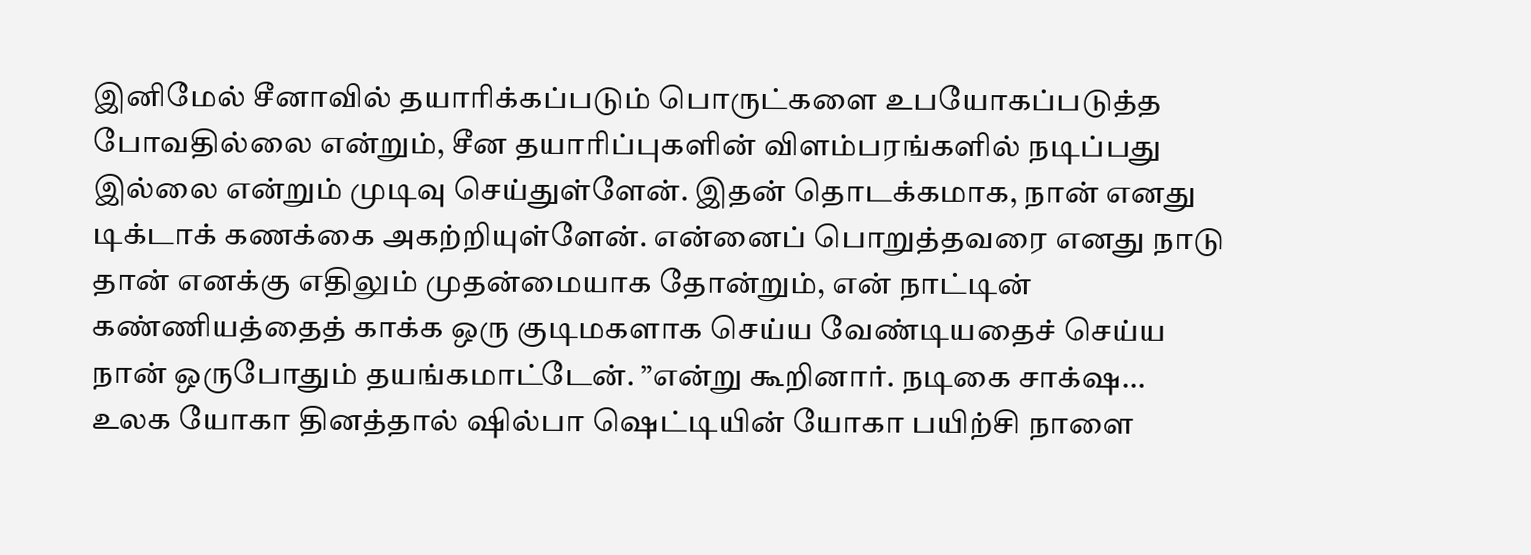இனிமேல் சீனாவில் தயாரிக்கப்படும் பொருட்களை உபயோகப்படுத்த போவதில்லை என்றும், சீன தயாரிப்புகளின் விளம்பரங்களில் நடிப்பது இல்லை என்றும் முடிவு செய்துள்ளேன். இதன் தொடக்கமாக, நான் எனது டிக்டாக் கணக்கை அகற்றியுள்ளேன். என்னைப் பொறுத்தவரை எனது நாடு தான் எனக்கு எதிலும் முதன்மையாக தோன்றும், என் நாட்டின் கண்ணியத்தைத் காக்க ஒரு குடிமகளாக செய்ய வேண்டியதைச் செய்ய நான் ஒருபோதும் தயங்கமாட்டேன். ”என்று கூறினார். நடிகை சாக்‌ஷ...
உலக யோகா தினத்தால் ஷில்பா ஷெட்டியின் யோகா பயிற்சி நாளை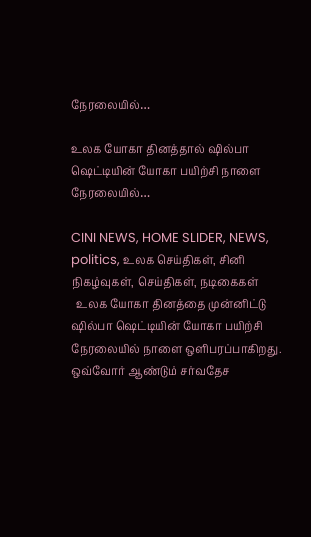நேரலையில்…

உலக யோகா தினத்தால் ஷில்பா ஷெட்டியின் யோகா பயிற்சி நாளை நேரலையில்…

CINI NEWS, HOME SLIDER, NEWS, politics, உலக செய்திகள், சினி நிகழ்வுகள், செய்திகள், நடிகைகள்
  உலக யோகா தினத்தை முன்னிட்டு ஷில்பா ஷெட்டியின் யோகா பயிற்சி நேரலையில் நாளை ஒளிபரப்பாகிறது.   ஒவ்வோர் ஆண்டும் சர்வதேச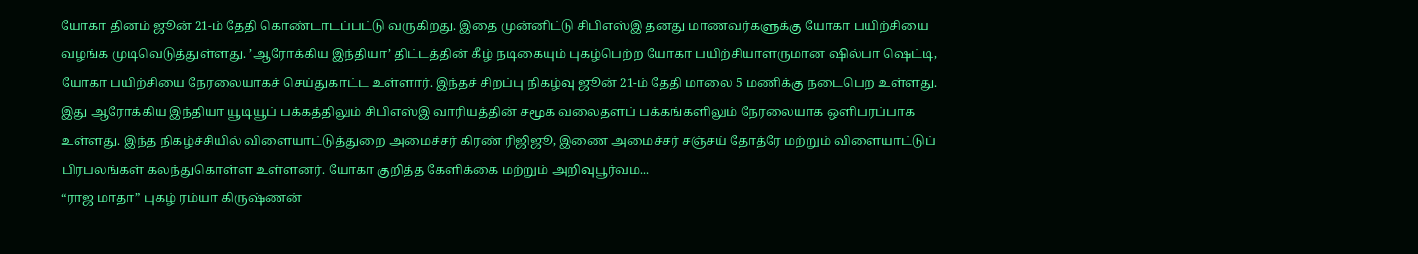யோகா தினம் ஜூன் 21-ம் தேதி கொண்டாடப்பட்டு வருகிறது. இதை முன்னிட்டு சிபிஎஸ்இ தனது மாணவர்களுக்கு யோகா பயிற்சியை வழங்க முடிவெடுத்துள்ளது. ’ஆரோக்கிய இந்தியா’ திட்டத்தின் கீழ் நடிகையும் புகழ்பெற்ற யோகா பயிற்சியாளருமான ஷில்பா ஷெட்டி, யோகா பயிற்சியை நேரலையாகச் செய்துகாட்ட உள்ளார். இந்தச் சிறப்பு நிகழ்வு ஜூன் 21-ம் தேதி மாலை 5 மணிக்கு நடைபெற உள்ளது. இது ஆரோக்கிய இந்தியா யூடியூப் பக்கத்திலும் சிபிஎஸ்இ வாரியத்தின் சமூக வலைதளப் பக்கங்களிலும் நேரலையாக ஒளிபரப்பாக உள்ளது. இந்த நிகழ்ச்சியில் விளையாட்டுத்துறை அமைச்சர் கிரண் ரிஜிஜூ, இணை அமைச்சர் சஞ்சய் தோத்ரே மற்றும் விளையாட்டுப் பிரபலங்கள் கலந்துகொள்ள உள்ளனர். யோகா குறித்த கேளிக்கை மற்றும் அறிவுபூர்வம...
“ராஜ மாதா” புகழ் ரம்யா கிருஷ்ணன்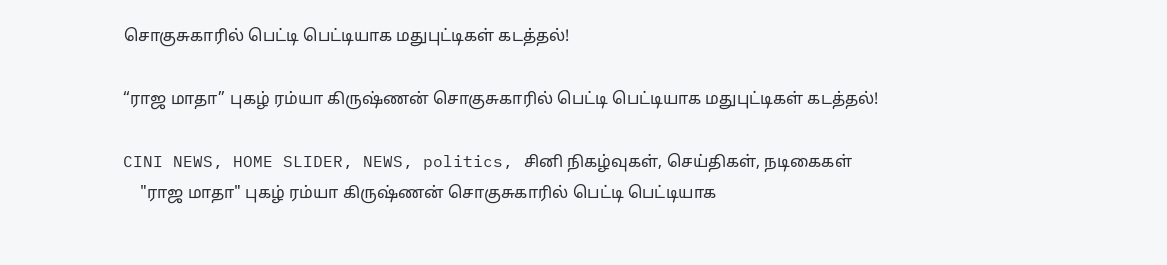சொகுசுகாரில் பெட்டி பெட்டியாக மதுபுட்டிகள் கடத்தல்!

“ராஜ மாதா” புகழ் ரம்யா கிருஷ்ணன் சொகுசுகாரில் பெட்டி பெட்டியாக மதுபுட்டிகள் கடத்தல்!

CINI NEWS, HOME SLIDER, NEWS, politics, சினி நிகழ்வுகள், செய்திகள், நடிகைகள்
    "ராஜ மாதா" புகழ் ரம்யா கிருஷ்ணன் சொகுசுகாரில் பெட்டி பெட்டியாக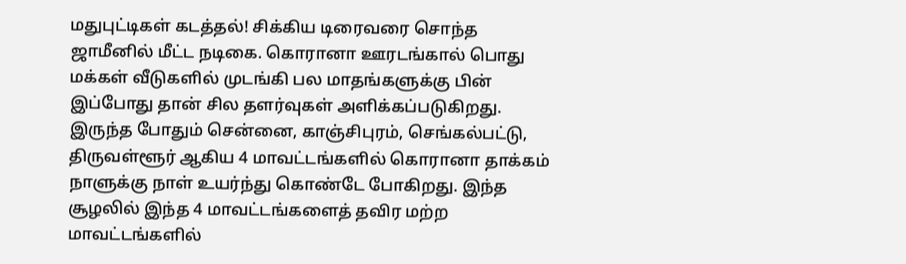மதுபுட்டிகள் கடத்தல்! சிக்கிய டிரைவரை சொந்த ஜாமீனில் மீட்ட நடிகை. கொரானா ஊரடங்கால் பொது மக்கள் வீடுகளில் முடங்கி பல மாதங்களுக்கு பின் இப்போது தான் சில தளர்வுகள் அளிக்கப்படுகிறது. இருந்த போதும் சென்னை, காஞ்சிபுரம், செங்கல்பட்டு, திருவள்ளூர் ஆகிய 4 மாவட்டங்களில் கொரானா தாக்கம் நாளுக்கு நாள் உயர்ந்து கொண்டே போகிறது. இந்த சூழலில் இந்த 4 மாவட்டங்களைத் தவிர மற்ற மாவட்டங்களில்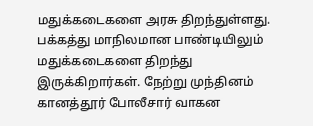மதுக்கடைகளை அரசு திறந்துள்ளது. பக்கத்து மாநிலமான பாண்டியிலும் மதுக்கடைகளை திறந்து இருக்கிறார்கள். நேற்று முந்தினம் கானத்தூர் போலீசார் வாகன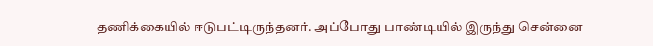தணிக்கையில் ஈடுபட்டிருந்தனர். அப்போது பாண்டியில் இருந்து சென்னை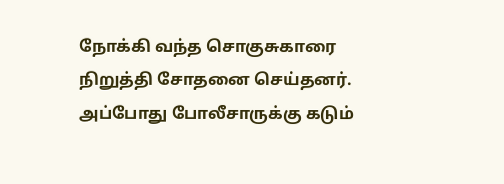நோக்கி வந்த சொகுசுகாரை நிறுத்தி சோதனை செய்தனர். அப்போது போலீசாருக்கு கடும்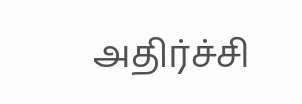அதிர்ச்சி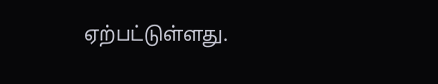ஏற்பட்டுள்ளது.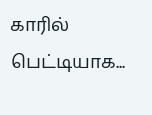காரில் பெட்டியாக...